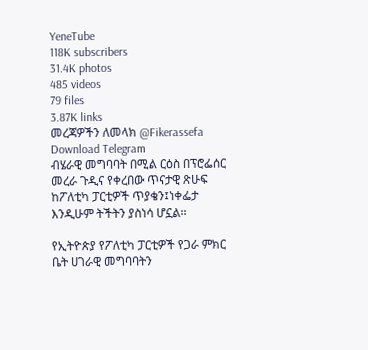YeneTube
118K subscribers
31.4K photos
485 videos
79 files
3.87K links
መረጃዎችን ለመላክ @Fikerassefa
Download Telegram
ብሄራዊ መግባባት በሚል ርዕስ በፕሮፌሰር መረራ ጉዲና የቀረበው ጥናታዊ ጽሁፍ ከፖለቲካ ፓርቲዎች ጥያቄን፤ነቀፌታ እንዲሁም ትችትን ያስነሳ ሆኗል፡፡

የኢትዮጵያ የፖለቲካ ፓርቲዎች የጋራ ምክር ቤት ሀገራዊ መግባባትን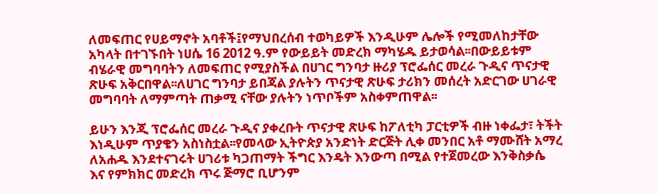ለመፍጠር የሀይማኖት አባቶች፤የማህበረሰብ ተወካይዎች እንዲሁም ሌሎች የሚመለከታቸው አካላት በተገኙበት ነሀሴ 16 2012 ዓ.ም የውይይት መድረክ ማካሄዱ ይታወሳል፡፡በውይይቱም ብሄራዊ መግባባትን ለመፍጠር የሚያስችል በሀገር ግንባታ ዙሪያ ፕሮፌሰር መረራ ጉዲና ጥናታዊ ጽሁፍ አቅርበዋል፡፡ለሀገር ግንባታ ይበጃል ያሉትን ጥናታዊ ጽሁፍ ታሪክን መሰረት አድርገው ሀገራዊ መግባባት ለማምጣት ጠቃሚ ናቸው ያሉትን ነጥቦችም አስቀምጠዋል፡፡

ይሁን እንጂ ፕሮፌሰር መረራ ጉዲና ያቀረቡት ጥናታዊ ጽሁፍ ከፖለቲካ ፓርቲዎች ብዙ ነቀፌታ፣ ትችት እነዲሁም ጥያቄን አስነስቷል፡፡የመላው ኢትዮጵያ አንድነት ድርጅት ሊቀ መንበር አቶ ማሙሸት አማረ ለአሐዱ እንደተናገሩት ሀገሪቱ ካጋጠማት ችግር እንዴት እንውጣ በሚል የተጀመረው እንቅስቃሴ እና የምክክር መድረክ ጥሩ ጅማሮ ቢሆንም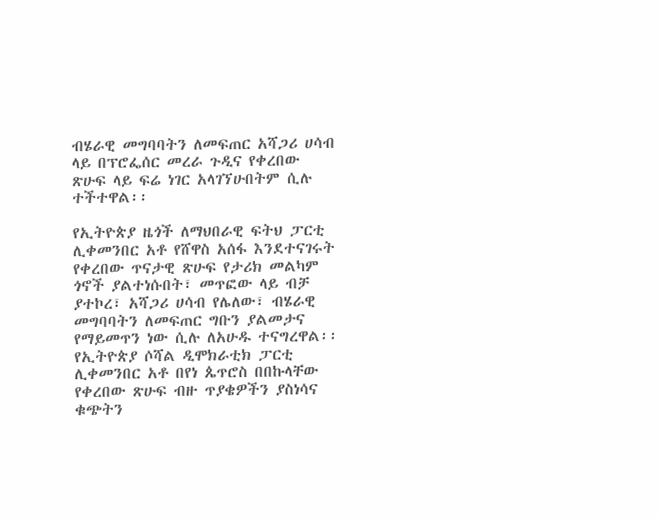ብሄራዊ መግባባትን ለመፍጠር አሻጋሪ ሀሳብ ላይ በፕሮፌሰር መረራ ጉዲና የቀረበው ጽሁፍ ላይ ፍሬ ነገር አላገኘሁበትም ሲሉ ተችተዋል፡፡

የኢትዮጵያ ዜጎች ለማህበራዊ ፍትህ ፓርቲ ሊቀመንበር አቶ የሸዋስ አሰፋ እንደተናገሩት የቀረበው ጥናታዊ ጽሁፍ የታሪክ መልካም ጎኖች ያልተነሱበት፣ መጥፎው ላይ ብቻ ያተኮረ፣ አሻጋሪ ሀሳብ የሌለው፣ ብሄራዊ መግባባትን ለመፍጠር ግቡን ያልመታና የማይመጥን ነው ሲሉ ለአሁዱ ተናግረዋል፡፡የኢትዮጵያ ሶሻል ዲሞክራቲክ ፓርቲ ሊቀመንበር አቶ በየነ ጴጥሮስ በበኩላቸው የቀረበው ጽሁፍ ብዙ ጥያቄዎችን ያስነሳና ቁጭትን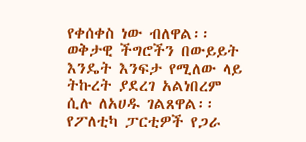የቀሰቀስ ነው ብለዋል፡፡ወቅታዊ ችግሮችን በውይይት እንዴት እንፍታ የሚለው ላይ ትኩረት ያደረገ አልነበረም ሲሉ ለአሀዱ ገልጸዋል፡፡የፖለቲካ ፓርቲዎች የጋራ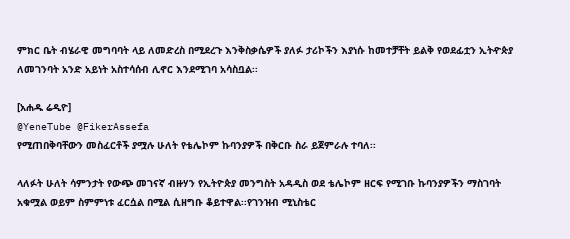ምክር ቤት ብሄራዊ መግባባት ላይ ለመድረስ በሚደረጉ እንቅስቃሴዎች ያለፉ ታሪኮችን እያነሱ ከመተቻቸት ይልቅ የወደፊቷን ኢትዯጵያ ለመገንባት አንድ አይነት አስተሳሰብ ሊኖር እንደሚገባ አሳስቧል፡፡

[አሐዱ ሬዲዮ]
@YeneTube @FikerAssefa
የሚጠበቅባቸውን መስፈርቶች ያሟሉ ሁለት የቴሌኮም ኩባንያዎች በቅርቡ ስራ ይጀምራሉ ተባለ፡፡

ላለፉት ሁለት ሳምንታት የውጭ መገናኛ ብዙሃን የኢትዮጵያ መንግስት አዳዲስ ወደ ቴሌኮም ዘርፍ የሚገቡ ኩባንያዎችን ማስገባት አቁሟል ወይም ስምምነቱ ፈርሷል በሚል ሲዘግቡ ቆይተዋል፡፡የገንዝብ ሚኒስቴር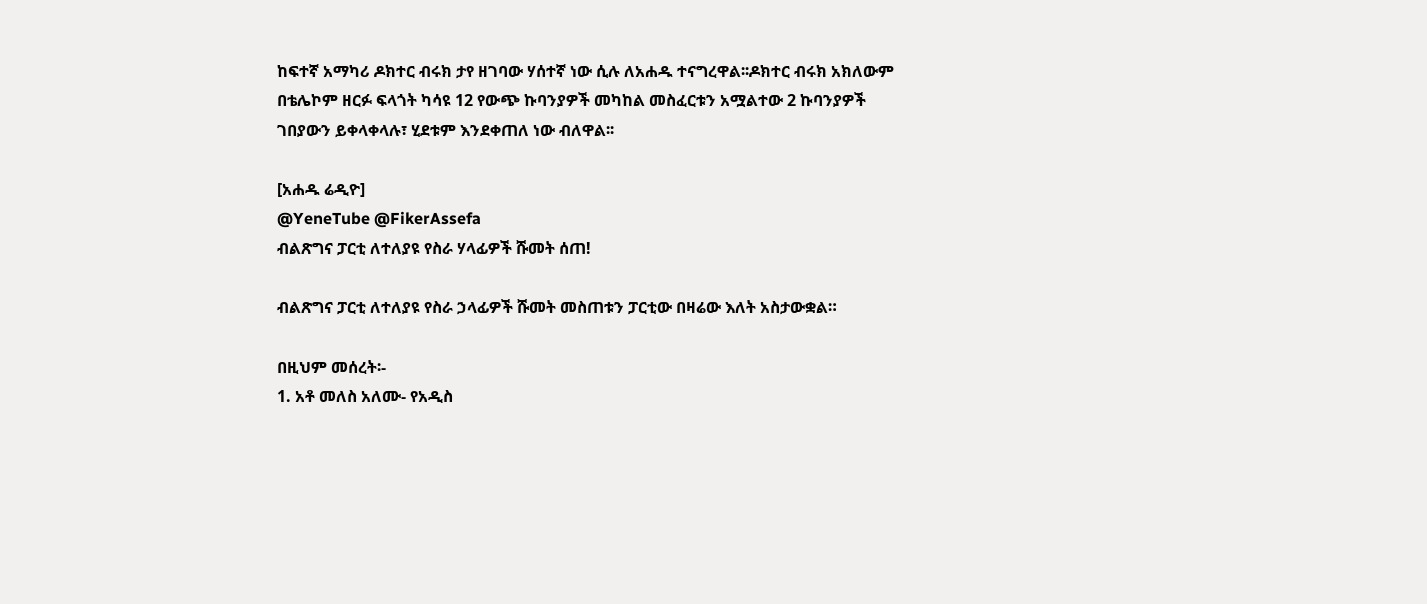ከፍተኛ አማካሪ ዶክተር ብሩክ ታየ ዘገባው ሃሰተኛ ነው ሲሉ ለአሐዱ ተናግረዋል፡፡ዶክተር ብሩክ አክለውም በቴሌኮም ዘርፉ ፍላጎት ካሳዩ 12 የውጭ ኩባንያዎች መካከል መስፈርቱን አሟልተው 2 ኩባንያዎች ገበያውን ይቀላቀላሉ፣ ሂደቱም እንደቀጠለ ነው ብለዋል፡፡

[አሐዱ ሬዲዮ]
@YeneTube @FikerAssefa
ብልጽግና ፓርቲ ለተለያዩ የስራ ሃላፊዎች ሹመት ሰጠ!

ብልጽግና ፓርቲ ለተለያዩ የስራ ኃላፊዎች ሹመት መስጠቱን ፓርቲው በዛሬው እለት አስታውቋል።

በዚህም መሰረት፡-
1. አቶ መለስ አለሙ- የአዲስ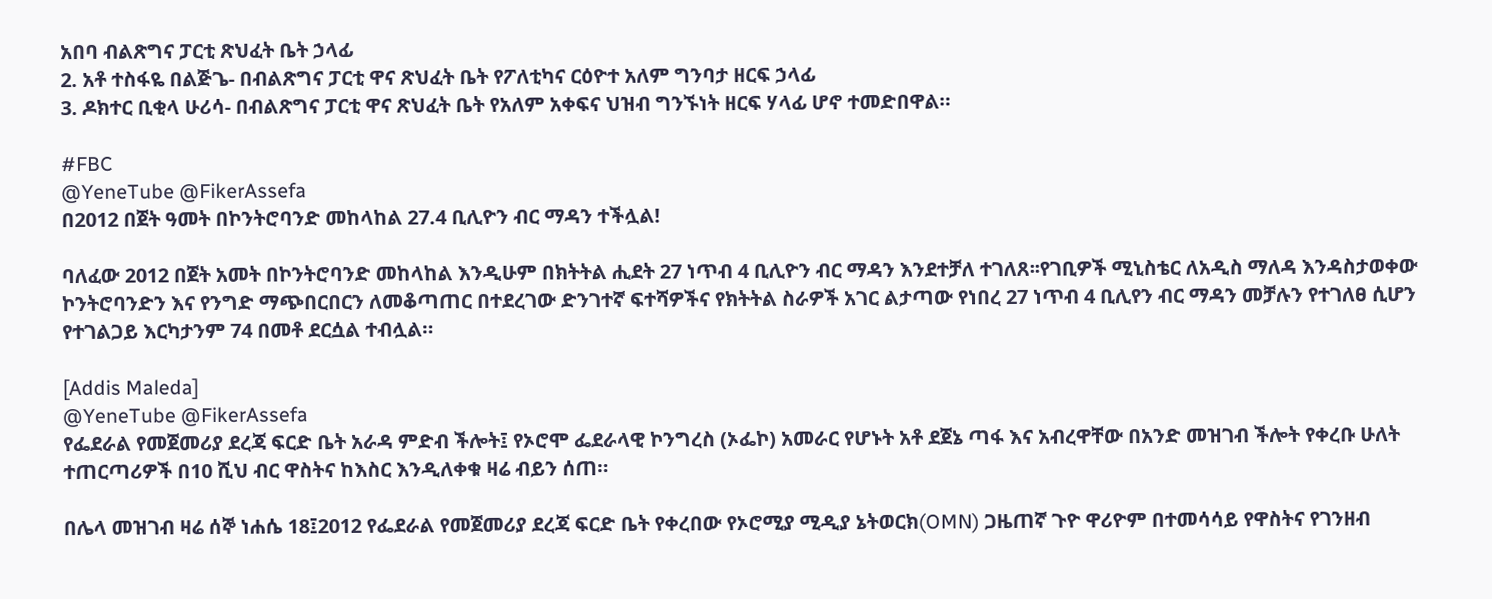አበባ ብልጽግና ፓርቲ ጽህፈት ቤት ኃላፊ
2. አቶ ተስፋዬ በልጅጌ- በብልጽግና ፓርቲ ዋና ጽህፈት ቤት የፖለቲካና ርዕዮተ አለም ግንባታ ዘርፍ ኃላፊ
3. ዶክተር ቢቂላ ሁሪሳ- በብልጽግና ፓርቲ ዋና ጽህፈት ቤት የአለም አቀፍና ህዝብ ግንኙነት ዘርፍ ሃላፊ ሆኖ ተመድበዋል።

#FBC
@YeneTube @FikerAssefa
በ2012 በጀት ዓመት በኮንትሮባንድ መከላከል 27.4 ቢሊዮን ብር ማዳን ተችሏል!

ባለፈው 2012 በጀት አመት በኮንትሮባንድ መከላከል እንዲሁም በክትትል ሒደት 27 ነጥብ 4 ቢሊዮን ብር ማዳን እንደተቻለ ተገለጸ፡፡የገቢዎች ሚኒስቴር ለአዲስ ማለዳ እንዳስታወቀው ኮንትሮባንድን እና የንግድ ማጭበርበርን ለመቆጣጠር በተደረገው ድንገተኛ ፍተሻዎችና የክትትል ስራዎች አገር ልታጣው የነበረ 27 ነጥብ 4 ቢሊየን ብር ማዳን መቻሉን የተገለፀ ሲሆን የተገልጋይ እርካታንም 74 በመቶ ደርሷል ተብሏል።

[Addis Maleda]
@YeneTube @FikerAssefa
የፌደራል የመጀመሪያ ደረጃ ፍርድ ቤት አራዳ ምድብ ችሎት፤ የኦሮሞ ፌደራላዊ ኮንግረስ (ኦፌኮ) አመራር የሆኑት አቶ ደጀኔ ጣፋ እና አብረዋቸው በአንድ መዝገብ ችሎት የቀረቡ ሁለት ተጠርጣሪዎች በ10 ሺህ ብር ዋስትና ከእስር እንዲለቀቁ ዛሬ ብይን ሰጠ።

በሌላ መዝገብ ዛሬ ሰኞ ነሐሴ 18፤2012 የፌደራል የመጀመሪያ ደረጃ ፍርድ ቤት የቀረበው የኦሮሚያ ሚዲያ ኔትወርክ(OMN) ጋዜጠኛ ጉዮ ዋሪዮም በተመሳሳይ የዋስትና የገንዘብ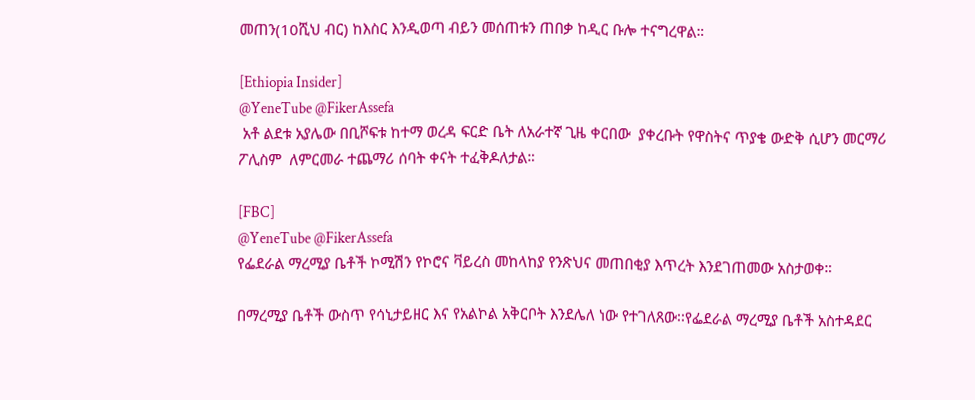መጠን(10ሺህ ብር) ከእስር እንዲወጣ ብይን መሰጠቱን ጠበቃ ከዲር ቡሎ ተናግረዋል።

[Ethiopia Insider]
@YeneTube @FikerAssefa
 አቶ ልደቱ አያሌው በቢሾፍቱ ከተማ ወረዳ ፍርድ ቤት ለአራተኛ ጊዜ ቀርበው  ያቀረቡት የዋስትና ጥያቄ ውድቅ ሲሆን መርማሪ ፖሊስም  ለምርመራ ተጨማሪ ሰባት ቀናት ተፈቅዶለታል።

[FBC]
@YeneTube @FikerAssefa
የፌደራል ማረሚያ ቤቶች ኮሚሽን የኮሮና ቫይረስ መከላከያ የንጽህና መጠበቂያ እጥረት እንደገጠመው አስታወቀ።

በማረሚያ ቤቶች ውስጥ የሳኒታይዘር እና የአልኮል አቅርቦት እንደሌለ ነው የተገለጸው፡፡የፌደራል ማረሚያ ቤቶች አስተዳደር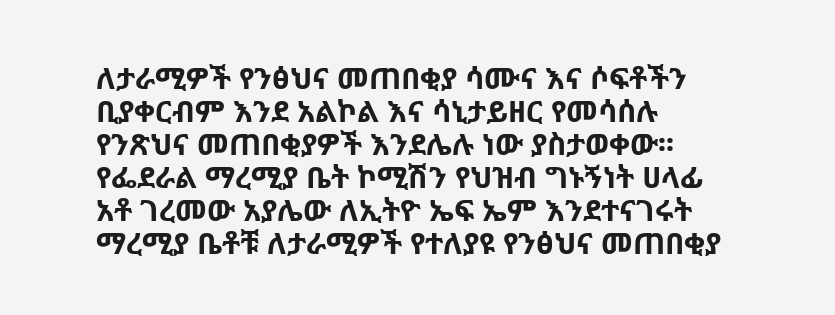ለታራሚዎች የንፅህና መጠበቂያ ሳሙና እና ሶፍቶችን ቢያቀርብም እንደ አልኮል እና ሳኒታይዘር የመሳሰሉ የንጽህና መጠበቂያዎች እንደሌሉ ነው ያስታወቀው፡፡የፌደራል ማረሚያ ቤት ኮሚሽን የህዝብ ግኑኝነት ሀላፊ አቶ ገረመው አያሌው ለኢትዮ ኤፍ ኤም እንደተናገሩት ማረሚያ ቤቶቹ ለታራሚዎች የተለያዩ የንፅህና መጠበቂያ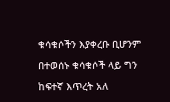ቁሳቁሶችን እያቀረቡ ቢሆንም በተወሰኑ ቁሳቁሶች ላይ ግን ከፍተኛ እጥረት አለ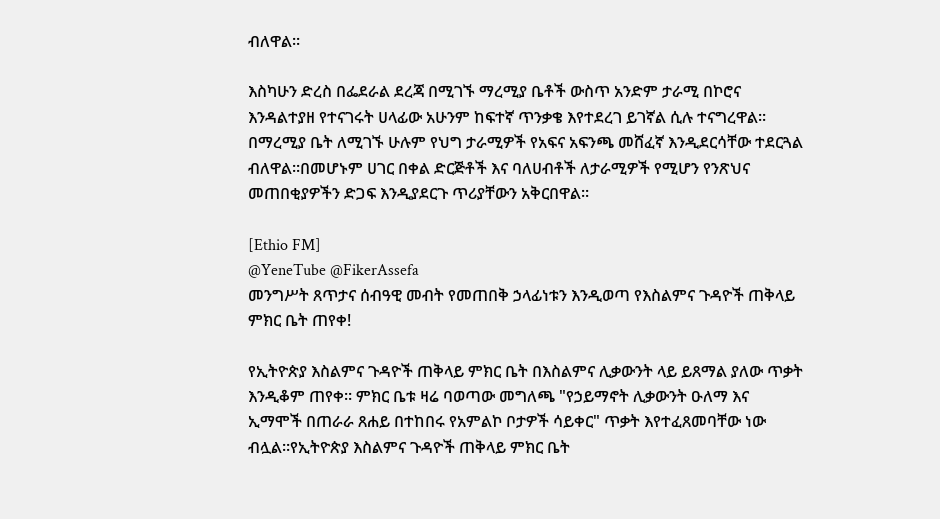ብለዋል፡፡

እስካሁን ድረስ በፌደራል ደረጃ በሚገኙ ማረሚያ ቤቶች ውስጥ አንድም ታራሚ በኮሮና እንዳልተያዘ የተናገሩት ሀላፊው አሁንም ከፍተኛ ጥንቃቄ እየተደረገ ይገኛል ሲሉ ተናግረዋል፡፡በማረሚያ ቤት ለሚገኙ ሁሉም የህግ ታራሚዎች የአፍና አፍንጫ መሸፈኛ እንዲደርሳቸው ተደርጓል ብለዋል፡፡በመሆኑም ሀገር በቀል ድርጅቶች እና ባለሀብቶች ለታራሚዎች የሚሆን የንጽህና መጠበቂያዎችን ድጋፍ እንዲያደርጉ ጥሪያቸውን አቅርበዋል፡፡

[Ethio FM]
@YeneTube @FikerAssefa
መንግሥት ጸጥታና ሰብዓዊ መብት የመጠበቅ ኃላፊነቱን እንዲወጣ የእስልምና ጉዳዮች ጠቅላይ ምክር ቤት ጠየቀ!

የኢትዮጵያ እስልምና ጉዳዮች ጠቅላይ ምክር ቤት በእስልምና ሊቃውንት ላይ ይጸማል ያለው ጥቃት እንዲቆም ጠየቀ። ምክር ቤቱ ዛሬ ባወጣው መግለጫ "የኃይማኖት ሊቃውንት ዑለማ እና ኢማሞች በጠራራ ጸሐይ በተከበሩ የአምልኮ ቦታዎች ሳይቀር" ጥቃት እየተፈጸመባቸው ነው ብሏል።የኢትዮጵያ እስልምና ጉዳዮች ጠቅላይ ምክር ቤት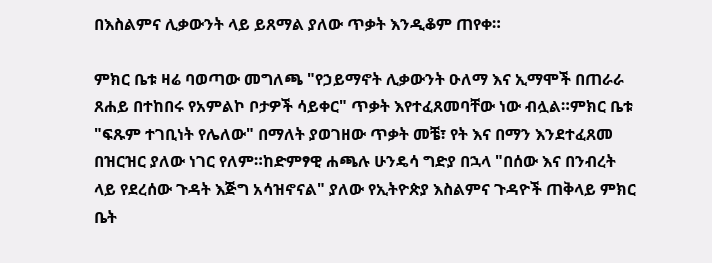በእስልምና ሊቃውንት ላይ ይጸማል ያለው ጥቃት እንዲቆም ጠየቀ።

ምክር ቤቱ ዛሬ ባወጣው መግለጫ "የኃይማኖት ሊቃውንት ዑለማ እና ኢማሞች በጠራራ ጸሐይ በተከበሩ የአምልኮ ቦታዎች ሳይቀር" ጥቃት እየተፈጸመባቸው ነው ብሏል።ምክር ቤቱ "ፍጹም ተገቢነት የሌለው" በማለት ያወገዘው ጥቃት መቼ፣ የት እና በማን እንደተፈጸመ በዝርዝር ያለው ነገር የለም።ከድምፃዊ ሐጫሉ ሁንዴሳ ግድያ በኋላ "በሰው እና በንብረት ላይ የደረሰው ጉዳት እጅግ አሳዝኖናል" ያለው የኢትዮጵያ እስልምና ጉዳዮች ጠቅላይ ምክር ቤት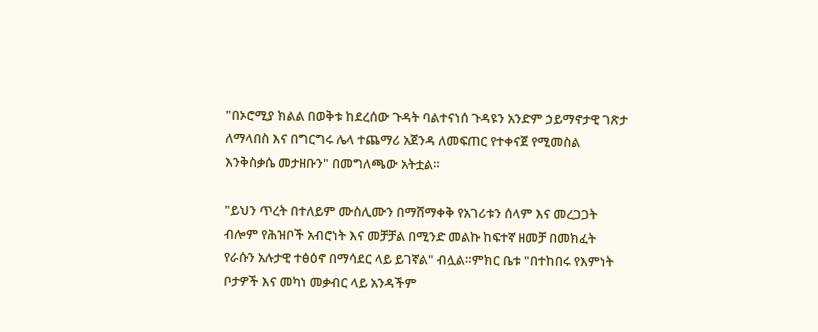"በኦሮሚያ ክልል በወቅቱ ከደረሰው ጉዳት ባልተናነሰ ጉዳዩን አንድም ኃይማኖታዊ ገጽታ ለማላበስ እና በግርግሩ ሌላ ተጨማሪ አጀንዳ ለመፍጠር የተቀናጀ የሚመስል እንቅስቃሴ መታዘቡን" በመግለጫው አትቷል።

"ይህን ጥረት በተለይም ሙስሊሙን በማሸማቀቅ የአገሪቱን ሰላም እና መረጋጋት ብሎም የሕዝቦች አብሮነት እና መቻቻል በሚንድ መልኩ ከፍተኛ ዘመቻ በመክፈት የራሱን አሉታዊ ተፅዕኖ በማሳደር ላይ ይገኛል" ብሏል።ምክር ቤቱ "በተከበሩ የእምነት ቦታዎች እና መካነ መቃብር ላይ አንዳችም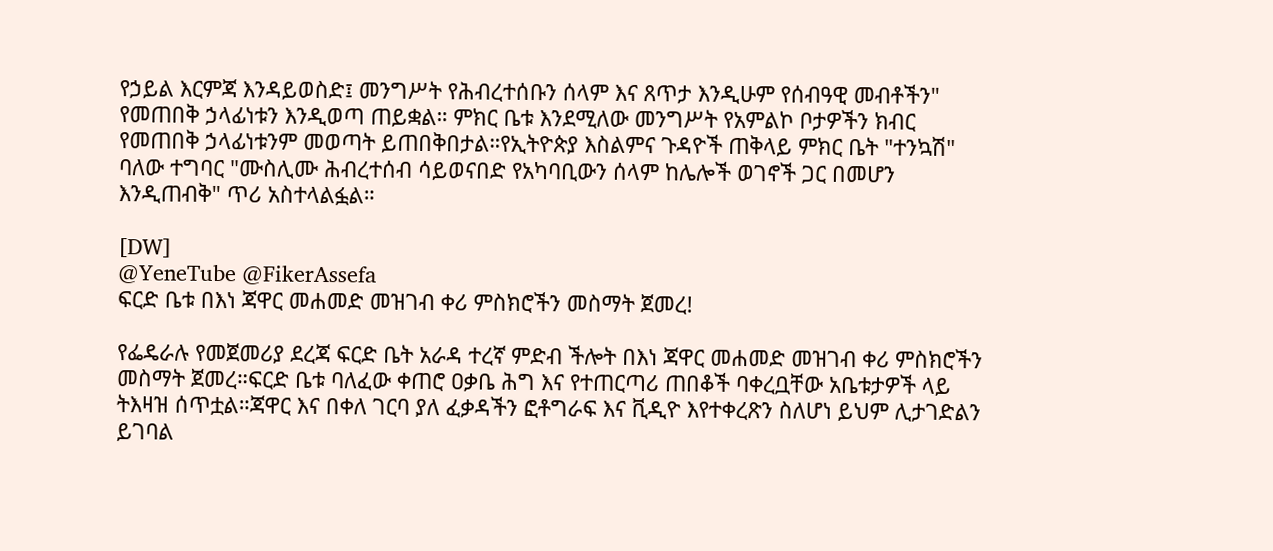የኃይል እርምጃ እንዳይወስድ፤ መንግሥት የሕብረተሰቡን ሰላም እና ጸጥታ እንዲሁም የሰብዓዊ መብቶችን" የመጠበቅ ኃላፊነቱን እንዲወጣ ጠይቋል። ምክር ቤቱ እንደሚለው መንግሥት የአምልኮ ቦታዎችን ክብር የመጠበቅ ኃላፊነቱንም መወጣት ይጠበቅበታል።የኢትዮጵያ እስልምና ጉዳዮች ጠቅላይ ምክር ቤት "ተንኳሽ" ባለው ተግባር "ሙስሊሙ ሕብረተሰብ ሳይወናበድ የአካባቢውን ሰላም ከሌሎች ወገኖች ጋር በመሆን እንዲጠብቅ" ጥሪ አስተላልፏል።

[DW]
@YeneTube @FikerAssefa
ፍርድ ቤቱ በእነ ጃዋር መሐመድ መዝገብ ቀሪ ምስክሮችን መስማት ጀመረ!

የፌዴራሉ የመጀመሪያ ደረጃ ፍርድ ቤት አራዳ ተረኛ ምድብ ችሎት በእነ ጃዋር መሐመድ መዝገብ ቀሪ ምስክሮችን መስማት ጀመረ።ፍርድ ቤቱ ባለፈው ቀጠሮ ዐቃቤ ሕግ እና የተጠርጣሪ ጠበቆች ባቀረቧቸው አቤቱታዎች ላይ ትእዛዝ ሰጥቷል።ጃዋር እና በቀለ ገርባ ያለ ፈቃዳችን ፎቶግራፍ እና ቪዲዮ እየተቀረጽን ስለሆነ ይህም ሊታገድልን ይገባል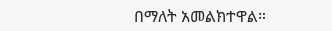በማለት አመልክተዋል።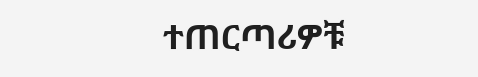ተጠርጣሪዎቹ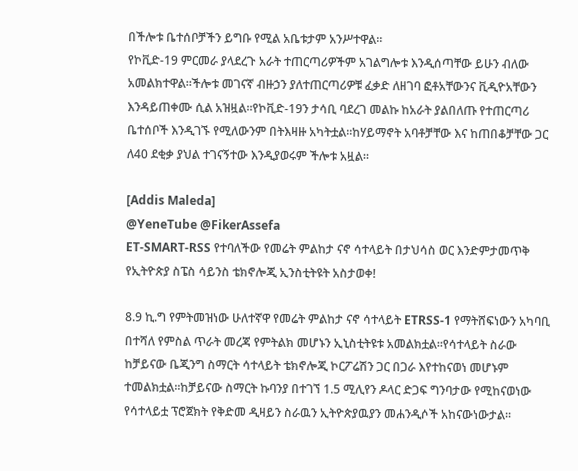በችሎቱ ቤተሰቦቻችን ይግቡ የሚል አቤቱታም አንሥተዋል።
የኮቪድ-19 ምርመራ ያላደረጉ አራት ተጠርጣሪዎችም አገልግሎቱ እንዲሰጣቸው ይሁን ብለው አመልክተዋል።ችሎቱ መገናኛ ብዙኃን ያለተጠርጣሪዎቹ ፈቃድ ለዘገባ ፎቶአቸውንና ቪዲዮአቸውን እንዳይጠቀሙ ሲል አዝዟል።የኮቪድ-19ን ታሳቢ ባደረገ መልኩ ከአራት ያልበለጡ የተጠርጣሪ ቤተሰቦች እንዲገኙ የሚለውንም በትእዛዙ አካትቷል።ከሃይማኖት አባቶቻቸው እና ከጠበቆቻቸው ጋር ለ40 ደቂቃ ያህል ተገናኝተው እንዲያወሩም ችሎቱ አዟል።

[Addis Maleda]
@YeneTube @FikerAssefa
ET-SMART-RSS የተባለችው የመሬት ምልከታ ናኖ ሳተላይት በታህሳስ ወር እንድምታመጥቅ የኢትዮጵያ ስፔስ ሳይንስ ቴክኖሎጂ ኢንስቲትዩት አስታወቀ!

8.9 ኪ.ግ የምትመዝነው ሁለተኛዋ የመሬት ምልከታ ናኖ ሳተላይት ETRSS-1 የማትሸፍነውን አካባቢ በተሻለ የምስል ጥራት መረጃ የምትልክ መሆኑን ኢኒስቲትዩቱ አመልክቷል፡፡የሳተላይት ስራው ከቻይናው ቤጂንግ ስማርት ሳተላይት ቴክኖሎጂ ኮርፖሬሽን ጋር በጋራ እየተከናወነ መሆኑም ተመልክቷል፡፡ከቻይናው ስማርት ኩባንያ በተገኘ 1.5 ሚሊየን ዶላር ድጋፍ ግንባታው የሚከናወነው የሳተላይቷ ፕሮጀክት የቅድመ ዲዛይን ስራዉን ኢትዮጵያዉያን መሐንዲሶች አከናውነውታል፡፡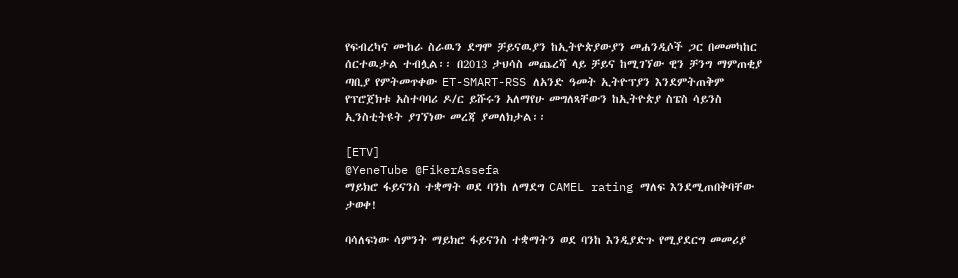የፍብረካና ሙከራ ስራዉን ደግሞ ቻይናዉያን ከኢትዮጵያውያን መሐንዲሶች ጋር በመመካከር ሰርተዉታል ተብሏል፡፡ በ2013 ታህሳስ መጨረሻ ላይ ቻይና ከሚገኘው ዊን ቻንግ ማምጠቂያ ጣቢያ የምትመጥቀው ET-SMART-RSS ለአንድ ዓመት ኢትዮፕያን እንደምትጠቅም የፕሮጀክቱ አስተባባሪ ዶ/ር ይሹሩን አለማየሁ መግለጻቸውን ከኢትዮጵያ ስፔስ ሳይንስ ኢንስቲትዩት ያገኘነው መረጃ ያመለክታል፡፡

[ETV]
@YeneTube @FikerAssefa
ማይክሮ ፋይናንስ ተቋማት ወደ ባንከ ለማደግ CAMEL rating ማለፍ እንደሚጠበቅባቸው ታወቀ!

ባሳለፍነው ሳምንት ማይክሮ ፋይናንስ ተቋማትን ወደ ባንከ እንዲያድጉ የሚያደርግ መመሪያ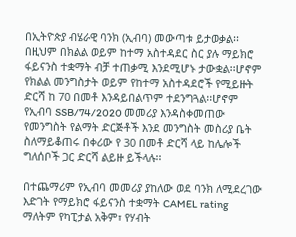በኢትዮጵያ ብሄራዊ ባንክ (ኢብባ) መውጣቱ ይታወቃል፡፡በዚህም በክልል ወይም ከተማ አስተዳደር ስር ያሉ ማይክሮ ፋይናንስ ተቋማት ብቻ ተጠቃሚ እንደሚሆኑ ታውቋል፡፡ሆኖም የክልል መንግስታት ወይም የከተማ አስተዳደሮች የሚይዙት ድርሻ ከ 70 በመቶ እንዳይበልጥም ተደንግጓል፡፡ሆኖም የኢብባ SSB/74/2020 መመሪያ እንዳስቀመጠው የመንግስት የልማት ድርጅቶች እንደ መንግስት መስሪያ ቤት ስለማይቆጠሩ በቀሪው የ 30 በመቶ ድርሻ ላይ ከሌሎች ግለሰቦች ጋር ድርሻ ልይዙ ይችላሉ፡፡

በተጨማሪም የኢብባ መመሪያ ያከለው ወደ ባንክ ለሚደረገው እድገት የማይክሮ ፋይናንስ ተቋማት CAMEL rating ማለትም የካፒታል አቅም፣ የሃብት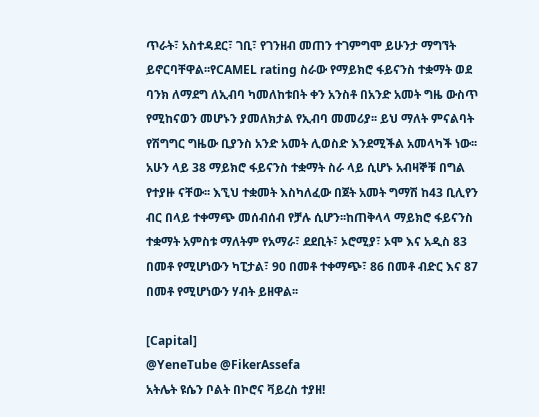ጥራት፣ አስተዳደር፣ ገቢ፣ የገንዘብ መጠን ተገምግሞ ይሁንታ ማግኘት ይኖርባቸዋል፡፡የCAMEL rating ስራው የማይክሮ ፋይናንስ ተቋማት ወደ ባንክ ለማደግ ለኢብባ ካመለከቱበት ቀን አንስቶ በአንድ አመት ግዜ ውስጥ የሚከናወን መሆኑን ያመለክታል የኢብባ መመሪያ፡፡ ይህ ማለት ምናልባት የሽግግር ግዜው ቢያንስ አንድ አመት ሊወስድ እንደሚችል አመላካች ነው፡፡ አሁን ላይ 38 ማይክሮ ፋይናንስ ተቋማት ስራ ላይ ሲሆኑ አብዛኞቹ በግል የተያዙ ናቸው፡፡ እኚህ ተቋመት እስካለፈው በጀት አመት ግማሽ ከ43 ቢሊየን ብር በላይ ተቀማጭ መሰብሰብ የቻሉ ሲሆን፡፡ከጠቅላላ ማይክሮ ፋይናንስ ተቋማት አምስቱ ማለትም የአማራ፣ ደደቢት፣ ኦሮሚያ፣ ኦሞ እና አዲስ 83 በመቶ የሚሆነውን ካፒታል፣ 90 በመቶ ተቀማጭ፣ 86 በመቶ ብድር እና 87 በመቶ የሚሆነውን ሃብት ይዘዋል፡፡

[Capital]
@YeneTube @FikerAssefa
አትሌት ዩሴን ቦልት በኮሮና ቫይረስ ተያዘ!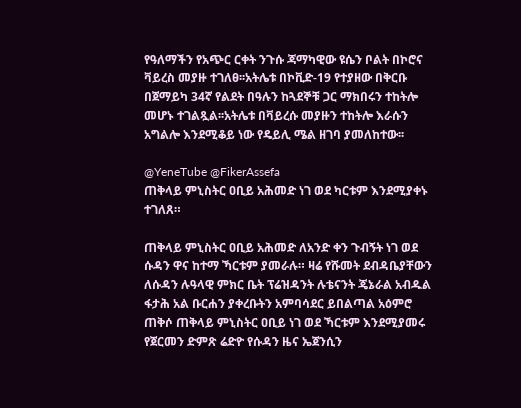የዓለማችን የአጭር ርቀት ንጉሱ ጃማካዊው ዩሴን ቦልት በኮሮና ቫይረስ መያዙ ተገለፀ፡፡አትሌቱ በኮቪድ-19 የተያዘው በቅርቡ በጀማይካ 34ኛ የልደት በዓሉን ከጓደኞቹ ጋር ማክበሩን ተከትሎ መሆኑ ተገልጿል፡፡አትሌቱ በቫይረሱ መያዙን ተከትሎ እራሱን አግልሎ እንደሚቆይ ነው የዴይሊ ሜል ዘገባ ያመለከተው፡፡

@YeneTube @FikerAssefa
ጠቅላይ ምኒስትር ዐቢይ አሕመድ ነገ ወደ ካርቱም እንደሚያቀኑ ተገለጸ።

ጠቅላይ ምኒስትር ዐቢይ አሕመድ ለአንድ ቀን ጉብኝት ነገ ወደ ሱዳን ዋና ከተማ ኻርቱም ያመራሉ። ዛሬ የሹመት ደብዳቤያቸውን ለሱዳን ሉዓላዊ ምክር ቤት ፕሬዝዳንት ሉቴናንት ጄኔራል አብዱል ፋታሕ አል ቡርሐን ያቀረቡትን አምባሳደር ይበልጣል አዕምሮ ጠቅሶ ጠቅላይ ምኒስትር ዐቢይ ነገ ወደ ኻርቱም እንደሚያመሩ የጀርመን ድምጽ ሬድዮ የሱዳን ዜና ኤጀንሲን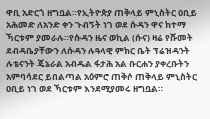ዋቢ አድርጎ ዘግቧል።የኢትዮጵያ ጠቅላይ ምኒስትር ዐቢይ አሕመድ ለአንድ ቀን ጉብኝት ነገ ወደ ሱዳን ዋና ከተማ ኻርቱም ያመራሉ።የሱዳን ዜና ወኪል (ሱና) ዛሬ የሹመት ደብዳቤያቸውን ለሱዳን ሉዓላዊ ምክር ቤት ፕሬዝዳንት ሉቴናንት ጄኔራል አብዱል ፋታሕ አል ቡርሐን ያቀረቡትን አምባሳደር ይበልጣል አዕምሮ ጠቅሶ ጠቅላይ ምኒስትር ዐቢይ ነገ ወደ ኻርቱም እንደሚያመሩ ዘግቧል።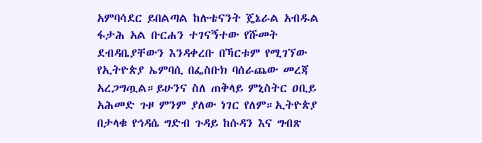አምባሳደር ይበልጣል ከሉቴናንት ጄኔራል አብዱል ፋታሕ አል ቡርሐን ተገናኝተው የሹመት ደብዳቤያቸውን እንዳቀረቡ በኻርቱም የሚገኘው የኢትዮጵያ ኤምባሲ በፌስቡክ ባሰራጨው መረጃ አረጋግጧል።ይሁንና ስለ ጠቅላይ ምኒስትር ዐቢይ አሕመድ ጉዞ ምንም ያለው ነገር የለም።ኢትዮጵያ በታላቁ የኅዳሴ ግድብ ጉዳይ ከሱዳን እና ግብጽ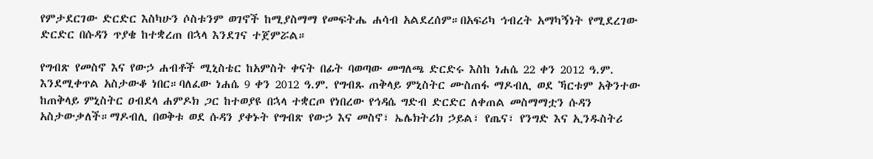የምታደርገው ድርድር እስካሁን ሶስቱንም ወገኖች ከሚያስማማ የመፍትሔ ሐሳብ አልደረሰም።በአፍሪካ ኅብረት አማካኝነት የሚደረገው ድርድር በሱዳን ጥያቄ ከተቋረጠ በኋላ እንደገና ተጀምሯል።

የግብጽ የመስኖ እና የውኃ ሐብቶች ሚኒስቴር ከአምስት ቀናት በፊት ባወጣው መግለጫ ድርድሩ እስከ ነሐሴ 22 ቀን 2012 ዓ.ም. እንደሚቀጥል አስታውቆ ነበር።ባለፈው ነሐሴ 9 ቀን 2012 ዓ.ም. የግብጹ ጠቅላይ ምኒስትር ሙስጠፋ ማዶብሊ ወደ ኻርቱም አቅንተው ከጠቅላይ ምኒስትር ዐብደላ ሐምዶክ ጋር ከተወያዩ በኋላ ተቋርጦ የነበረው የኅዳሴ ግድብ ድርድር ለቀጠል መስማማቷን ሱዳን አስታውቃለች።ማዶብሊ በወቅቱ ወደ ሱዳን ያቀኑት የግብጽ የውኃ እና መስኖ፣ ኤሌክትሪክ ኃይል፣ የጤና፣ የንግድ እና ኢንዱስትሪ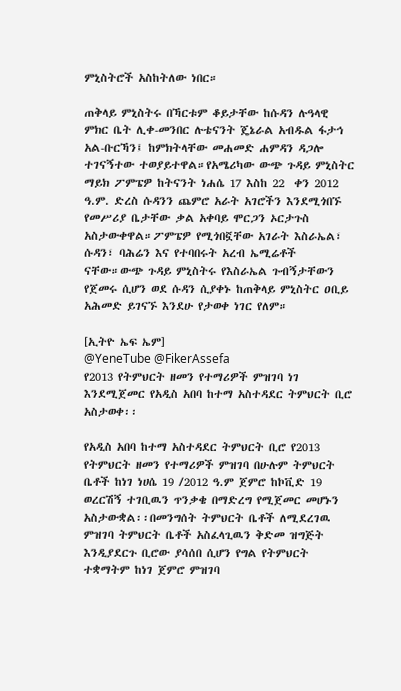ምኒስትሮች አስከትለው ነበር።

ጠቅላይ ምኒስትሩ በኻርቱም ቆይታቸው ከሱዳን ሉዓላዊ ምክር ቤት ሊቀ-መንበር ሉቴናንት ጄኔራል አብዱል ፋታኅ አል-ቡርኻን፤ ከምክትላቸው መሐመድ ሐምዳን ዳጋሎ ተገናኝተው ተወያይተዋል።የአሜሪካው ውጭ ጉዳይ ምኒስትር ማይክ ፖምፔዎ ከትናንት ነሐሴ 17 እስከ 22  ቀን 2012 ዓ.ም. ድረስ ሱዳንን ጨምሮ አራት አገሮችን እንደሚጎበኙ የመሥሪያ ቤታቸው ቃል አቀባይ ሞርጋን ኦርታጉስ አስታውቀዋል።ፖምፔዎ የሚጎበኟቸው አገራት እስራኤል፣ ሱዳን፣ ባሕሬን እና የተባበሩት አረብ ኤሚሬቶች ናቸው።ውጭ ጉዳይ ምኒስትሩ የእስራኤል ጉብኝታቸውን የጀመሩ ሲሆን ወደ ሱዳን ሲያቀኑ ከጠቅላይ ምኒስትር ዐቢይ አሕመድ ይገናኙ እንደሁ የታወቀ ነገር የለም።

[ኢትዮ ኤፍ ኤም]
@YeneTube @FikerAssefa
የ2013 የትምህርት ዘመን የተማሪዎች ምዝገባ ነገ እንደሚጀመር የአዲስ አበባ ከተማ አስተዳደር ትምህርት ቢሮ አስታወቀ፡፡

የአዲስ አበባ ከተማ አስተዳደር ትምህርት ቢሮ የ2013 የትምህርት ዘመን የተማሪዎች ምዝገባ በሁሉም ትምህርት ቤቶች ከነገ ነሀሴ 19 /2012 ዓ.ም ጀምሮ ከኮቪድ 19 ወረርሽኝ ተገቢዉን ጥንቃቄ በማድረግ የሚጀመር መሆኑን አስታውቋል፡፡በመንግሰት ትምህርት ቤቶች ለሚደረገዉ ምዝገባ ትምህርት ቤቶች አስፈላጊዉን ቅድመ ዝግጅት እንዲያደርጉ ቢሮው ያሳሰበ ሲሆን የግል የትምህርት ተቋማትም ከነገ ጀምሮ ምዝገባ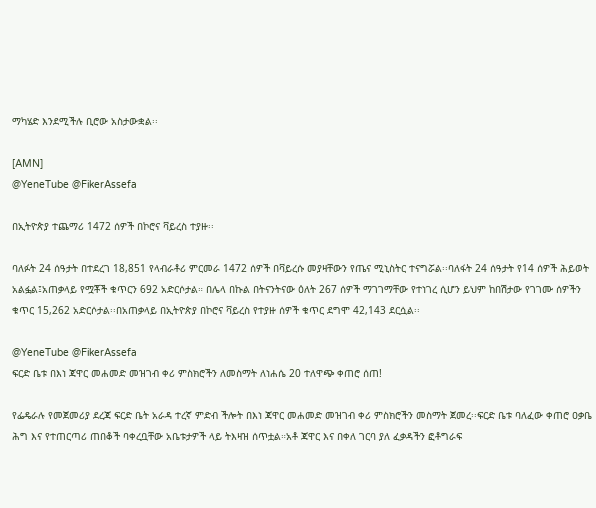ማካሄድ እንደሚችሉ ቢሮው አስታውቋል፡፡

[AMN]
@YeneTube @FikerAssefa

በኢትዮጵያ ተጨማሪ 1472 ሰዎች በኮሮና ቫይረስ ተያዙ፡፡

ባለፉት 24 ሰዓታት በተደረገ 18,851 የላብራቶሪ ምርመራ 1472 ሰዎች በቫይረሱ መያዛቸውን የጤና ሚኒስትር ተናግሯል፡፡ባለፋት 24 ሰዓታት የ14 ሰዎች ሕይወት አልፏል፤አጠቃላይ የሟቾች ቁጥርን 692 አድርሶታል። በሌላ በኩል በትናንትናው ዕለት 267 ሰዎች ማገገማቸው የተነገረ ሲሆን ይህም ከበሽታው የገገሙ ሰዎችን ቁጥር 15,262 አድርሶታል፡፡በአጠቃላይ በኢትዮጵያ በኮሮና ቫይረስ የተያዙ ሰዎች ቁጥር ደግሞ 42,143 ደርሷል፡፡

@YeneTube @FikerAssefa
ፍርድ ቤቱ በእነ ጃዋር መሐመድ መዝገብ ቀሪ ምስክሮችን ለመስማት ለነሐሴ 20 ተለዋጭ ቀጠሮ ሰጠ!

የፌዴራሉ የመጀመሪያ ደረጃ ፍርድ ቤት አራዳ ተረኛ ምድብ ችሎት በእነ ጃዋር መሐመድ መዝገብ ቀሪ ምስክሮችን መስማት ጀመረ፡፡ፍርድ ቤቱ ባለፈው ቀጠሮ ዐቃቤ ሕግ እና የተጠርጣሪ ጠበቆች ባቀረቧቸው አቤቱታዎች ላይ ትእዛዝ ሰጥቷል።አቶ ጃዋር እና በቀለ ገርባ ያለ ፈቃዳችን ፎቶግራፍ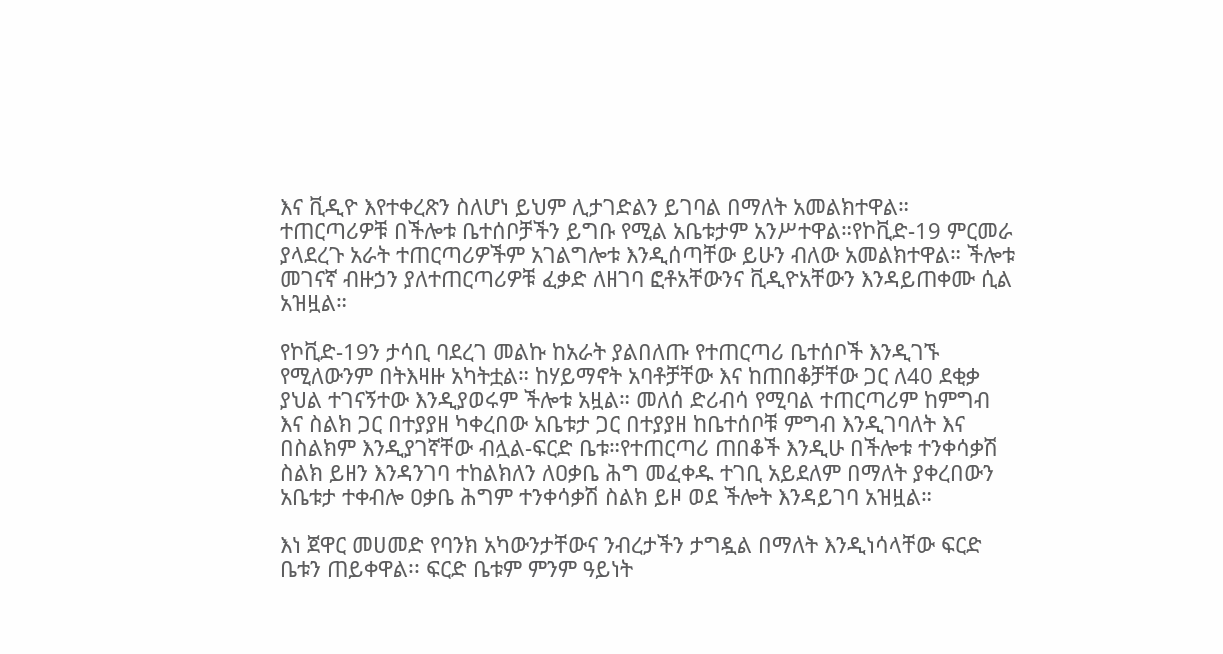እና ቪዲዮ እየተቀረጽን ስለሆነ ይህም ሊታገድልን ይገባል በማለት አመልክተዋል። ተጠርጣሪዎቹ በችሎቱ ቤተሰቦቻችን ይግቡ የሚል አቤቱታም አንሥተዋል።የኮቪድ-19 ምርመራ ያላደረጉ አራት ተጠርጣሪዎችም አገልግሎቱ እንዲሰጣቸው ይሁን ብለው አመልክተዋል። ችሎቱ መገናኛ ብዙኃን ያለተጠርጣሪዎቹ ፈቃድ ለዘገባ ፎቶአቸውንና ቪዲዮአቸውን እንዳይጠቀሙ ሲል አዝዟል።

የኮቪድ-19ን ታሳቢ ባደረገ መልኩ ከአራት ያልበለጡ የተጠርጣሪ ቤተሰቦች እንዲገኙ የሚለውንም በትእዛዙ አካትቷል። ከሃይማኖት አባቶቻቸው እና ከጠበቆቻቸው ጋር ለ40 ደቂቃ ያህል ተገናኝተው እንዲያወሩም ችሎቱ አዟል። መለሰ ድሪብሳ የሚባል ተጠርጣሪም ከምግብ እና ስልክ ጋር በተያያዘ ካቀረበው አቤቱታ ጋር በተያያዘ ከቤተሰቦቹ ምግብ እንዲገባለት እና በስልክም እንዲያገኛቸው ብሏል-ፍርድ ቤቱ።የተጠርጣሪ ጠበቆች እንዲሁ በችሎቱ ተንቀሳቃሽ ስልክ ይዘን እንዳንገባ ተከልክለን ለዐቃቤ ሕግ መፈቀዱ ተገቢ አይደለም በማለት ያቀረበውን አቤቱታ ተቀብሎ ዐቃቤ ሕግም ተንቀሳቃሽ ስልክ ይዞ ወደ ችሎት እንዳይገባ አዝዟል።

እነ ጀዋር መሀመድ የባንክ አካውንታቸውና ንብረታችን ታግዷል በማለት እንዲነሳላቸው ፍርድ ቤቱን ጠይቀዋል፡፡ ፍርድ ቤቱም ምንም ዓይነት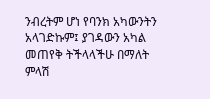ንብረትም ሆነ የባንክ አካውንትን አላገድኩም፤ ያገዳውን አካል መጠየቅ ትችላላችሁ በማለት ምላሽ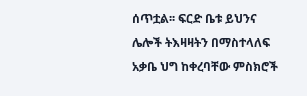ሰጥቷል፡፡ ፍርድ ቤቱ ይህንና ሌሎች ትእዛዛትን በማስተላለፍ አቃቤ ህግ ከቀረባቸው ምስክሮች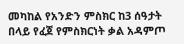መካከል የአንድን ምስክር ከ3 ሰዓታት በላይ የፈጀ የምስክርነት ቃል አዳምጦ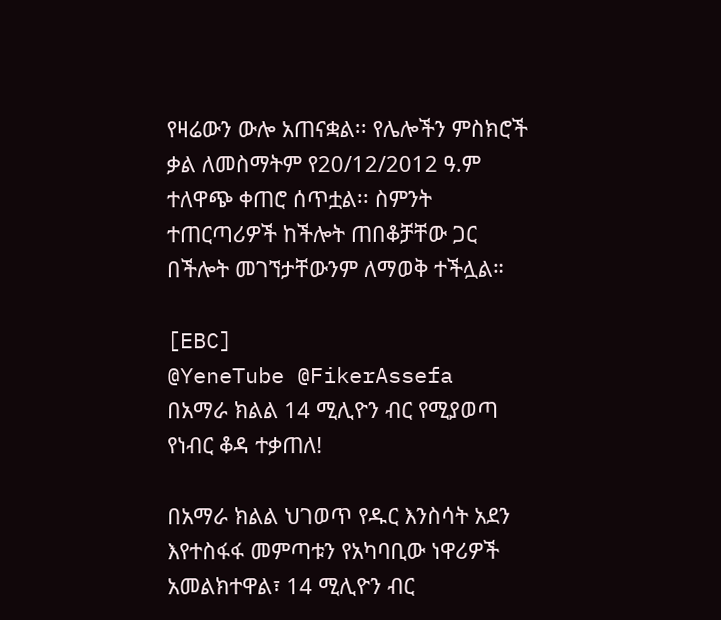የዛሬውን ውሎ አጠናቋል፡፡ የሌሎችን ምስክሮች ቃል ለመስማትም የ20/12/2012 ዓ.ም ተለዋጭ ቀጠሮ ሰጥቷል፡፡ ስምንት ተጠርጣሪዎች ከችሎት ጠበቆቻቸው ጋር በችሎት መገኘታቸውንም ለማወቅ ተችሏል።

[EBC]
@YeneTube @FikerAssefa
በአማራ ክልል 14 ሚሊዮን ብር የሚያወጣ የነብር ቆዳ ተቃጠለ!

በአማራ ክልል ህገወጥ የዱር እንስሳት አደን እየተስፋፋ መምጣቱን የአካባቢው ነዋሪዎች አመልክተዋል፣ 14 ሚሊዮን ብር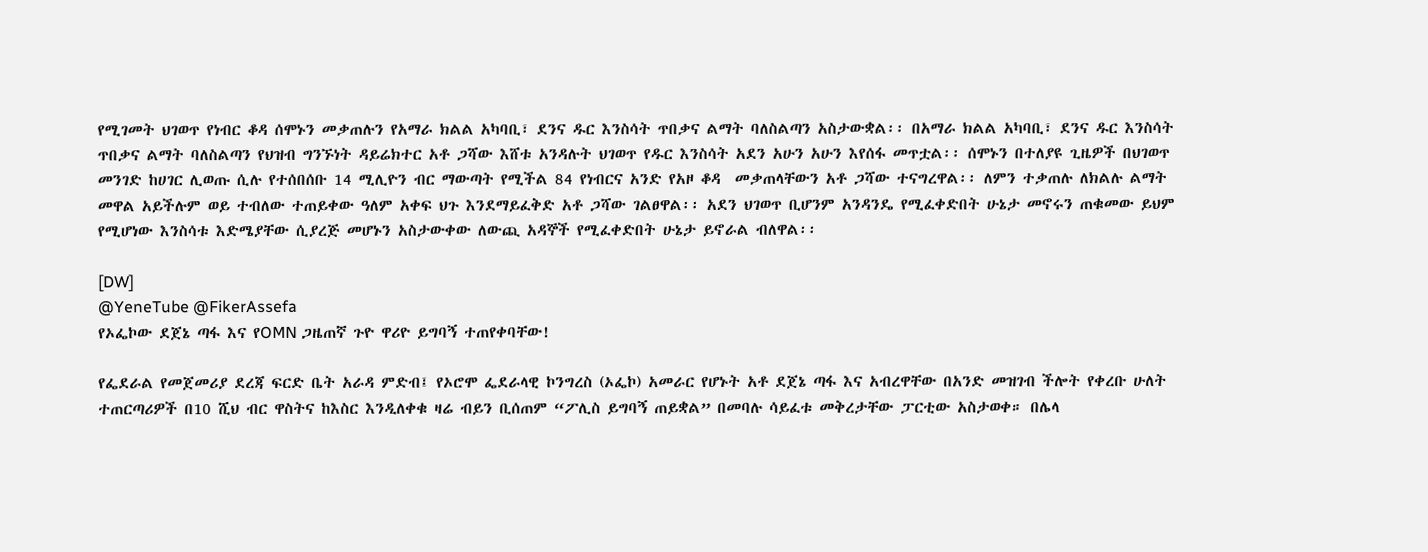የሚገመት ህገወጥ የነብር ቆዳ ሰሞኑን መቃጠሉን የአማራ ክልል አካባቢ፣ ደንና ዱር እንስሳት ጥበቃና ልማት ባለስልጣን አስታውቋል፡፡ በአማራ ክልል አካባቢ፣ ደንና ዱር እንስሳት ጥበቃና ልማት ባለስልጣን የህዝብ ግንኙነት ዳይሬክተር አቶ ጋሻው እሸቱ አንዳሉት ህገወጥ የዱር እንስሳት አደን አሁን አሁን እየሰፋ መጥቷል፡፡ ሰሞኑን በተለያዩ ጊዜዎች በህገወጥ መንገድ ከሀገር ሊወጡ ሲሉ የተሰበሰቡ 14 ሚሊዮን ብር ማውጣት የሚችል 84 የነብርና አንድ የአዞ ቆዳ  መቃጠላቸውን አቶ ጋሻው ተናግረዋል፡፡ ለምን ተቃጠሉ ለክልሉ ልማት መዋል አይችሉም ወይ ተብለው ተጠይቀው ዓለም አቀፍ ህጉ እንደማይፈቅድ አቶ ጋሻው ገልፀዋል፡፡ አደን ህገወጥ ቢሆንም አንዳንዴ የሚፈቀድበት ሁኔታ መኖሩን ጠቁመው ይህም የሚሆነው እንስሳቱ እድሜያቸው ሲያረጅ መሆኑን አስታውቀው ለውጪ አዳኞች የሚፈቀድበት ሁኔታ ይኖራል ብለዋል፡፡

[DW]
@YeneTube @FikerAssefa
የኦፌኮው ደጀኔ ጣፋ እና የOMN ጋዜጠኛ ጉዮ ዋሪዮ ይግባኝ ተጠየቀባቸው!

የፌደራል የመጀመሪያ ደረጃ ፍርድ ቤት አራዳ ምድብ፤ የኦሮሞ ፌደራላዊ ኮንግረስ (ኦፌኮ) አመራር የሆኑት አቶ ደጀኔ ጣፋ እና አብረዋቸው በአንድ መዝገብ ችሎት የቀረቡ ሁለት ተጠርጣሪዎች በ10 ሺህ ብር ዋስትና ከእስር እንዲለቀቁ ዛሬ ብይን ቢሰጠም “ፖሊስ ይግባኝ ጠይቋል” በመባሉ ሳይፈቱ መቅረታቸው ፓርቲው አስታወቀ። በሌላ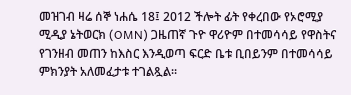መዝገብ ዛሬ ሰኞ ነሐሴ 18፤ 2012 ችሎት ፊት የቀረበው የኦሮሚያ ሚዲያ ኔትወርክ (OMN) ጋዜጠኛ ጉዮ ዋሪዮም በተመሳሳይ የዋስትና የገንዘብ መጠን ከእስር እንዲወጣ ፍርድ ቤቱ ቢበይንም በተመሳሳይ ምክንያት አለመፈታቱ ተገልጿል።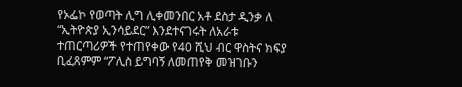የኦፌኮ የወጣት ሊግ ሊቀመንበር አቶ ደስታ ዲንቃ ለ “ኢትዮጵያ ኢንሳይደር” እንደተናገሩት ለአራቱ ተጠርጣሪዎች የተጠየቀው የ40 ሺህ ብር ዋስትና ክፍያ ቢፈጸምም “ፖሊስ ይግባኝ ለመጠየቅ መዝገቡን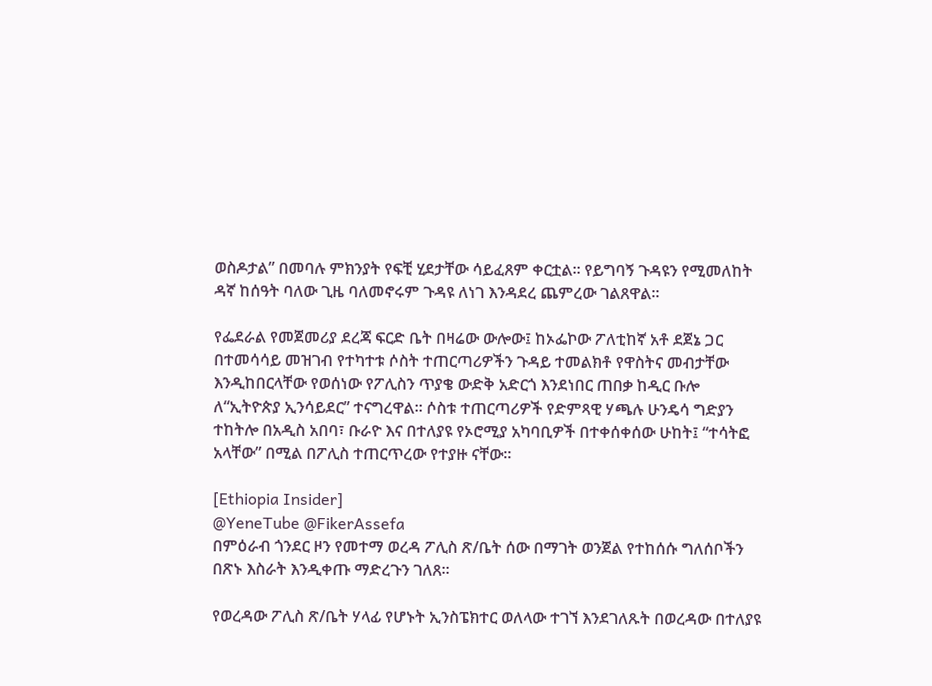ወስዶታል” በመባሉ ምክንያት የፍቺ ሂደታቸው ሳይፈጸም ቀርቷል። የይግባኝ ጉዳዩን የሚመለከት ዳኛ ከሰዓት ባለው ጊዜ ባለመኖሩም ጉዳዩ ለነገ እንዳደረ ጨምረው ገልጸዋል።

የፌደራል የመጀመሪያ ደረጃ ፍርድ ቤት በዛሬው ውሎው፤ ከኦፌኮው ፖለቲከኛ አቶ ደጀኔ ጋር በተመሳሳይ መዝገብ የተካተቱ ሶስት ተጠርጣሪዎችን ጉዳይ ተመልክቶ የዋስትና መብታቸው እንዲከበርላቸው የወሰነው የፖሊስን ጥያቄ ውድቅ አድርጎ እንደነበር ጠበቃ ከዲር ቡሎ ለ“ኢትዮጵያ ኢንሳይደር” ተናግረዋል። ሶስቱ ተጠርጣሪዎች የድምጻዊ ሃጫሉ ሁንዴሳ ግድያን ተከትሎ በአዲስ አበባ፣ ቡራዮ እና በተለያዩ የኦሮሚያ አካባቢዎች በተቀሰቀሰው ሁከት፤ “ተሳትፎ አላቸው” በሚል በፖሊስ ተጠርጥረው የተያዙ ናቸው።

[Ethiopia Insider]
@YeneTube @FikerAssefa
በምዕራብ ጎንደር ዞን የመተማ ወረዳ ፖሊስ ጽ/ቤት ሰው በማገት ወንጀል የተከሰሱ ግለሰቦችን በጽኑ እስራት እንዲቀጡ ማድረጉን ገለጸ።

የወረዳው ፖሊስ ጽ/ቤት ሃላፊ የሆኑት ኢንስፔክተር ወለላው ተገኘ እንደገለጹት በወረዳው በተለያዩ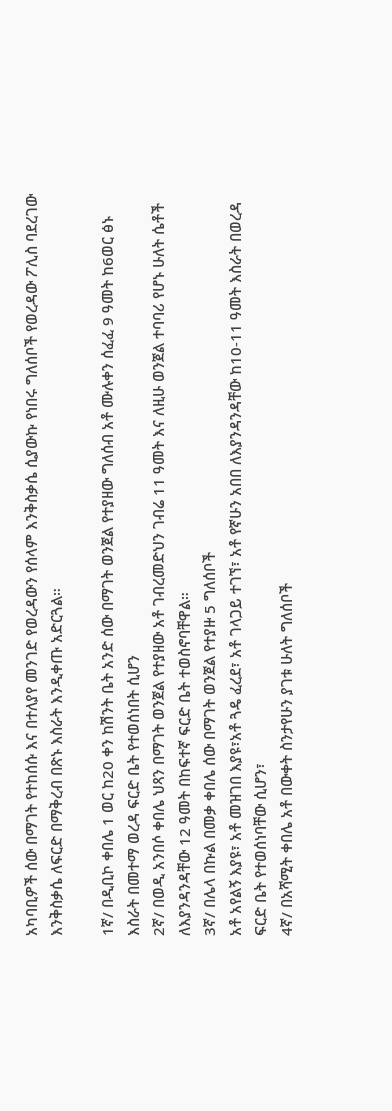አካባቢዎች ሰው በማገት የተከሰሱ እና በተለያየ መንገድ የወረዳውን የሰላም እንቅስቃሴ ሲያውኩ የነበሩ ግለሰቦች የወረዳው ፖሊስ ባደረገው እንቅስቃሴ ለፍርድ በማቅረብ በጽኑ እስራት እንዲቀጡ አድርጓል።

1ኛ/ በዲቢኮ ቀበሌ 1 ወር ከ20 ቀን ከሽንት ቤት አንድ ሰው በማገት ወንጀል የተያዘው ግለሰብ አቶ ሙሉቀን ሰፈፈ 9 ዓመት ከ6ወር ፅኑ እስራት በመተማ ወረዳ ፍርድ ቤት የተወሰነበት ሲሆን
2ኛ/ በወዲ አንበሶ ቀበሌ ህጻን በማገት ወንጀል የተያዘው አቶ ገብረመድህን ገብሬ 11 ዓመት እና ለዚሁ ወንጀል ተባባሪ የሆኑ ሁለት ሴቶች ለእያንዳንዳቸው 12 ዓመት በከፍተኛ ፍርድ ቤት ተወስኖባቸዋል።
3ኛ/ በሌላ በኩል በመቃ ቀበሌ ሰው በማገት ወንጀል የተያዙ 5 ግለሰቦች
አቶ አየልኝ እያዩ፣ አቶ መዝገበ እያዩ፣አቶ ጓዴ ፈረደ፣ አቶ ገላጋይ ተገኘ፣ አቶ የኛሁን አበበ ለእያንዳንዳቸው ከ10-11 ዓመት እስራት በወረዳ ፍርድ ቤት የተወሰነባቸው ሲሆን፣
4ኛ/ በአሻሚት ቀበሌ አቶ በውቀት ስንታየሁን ያገቱ ሁለት ግለሰቦች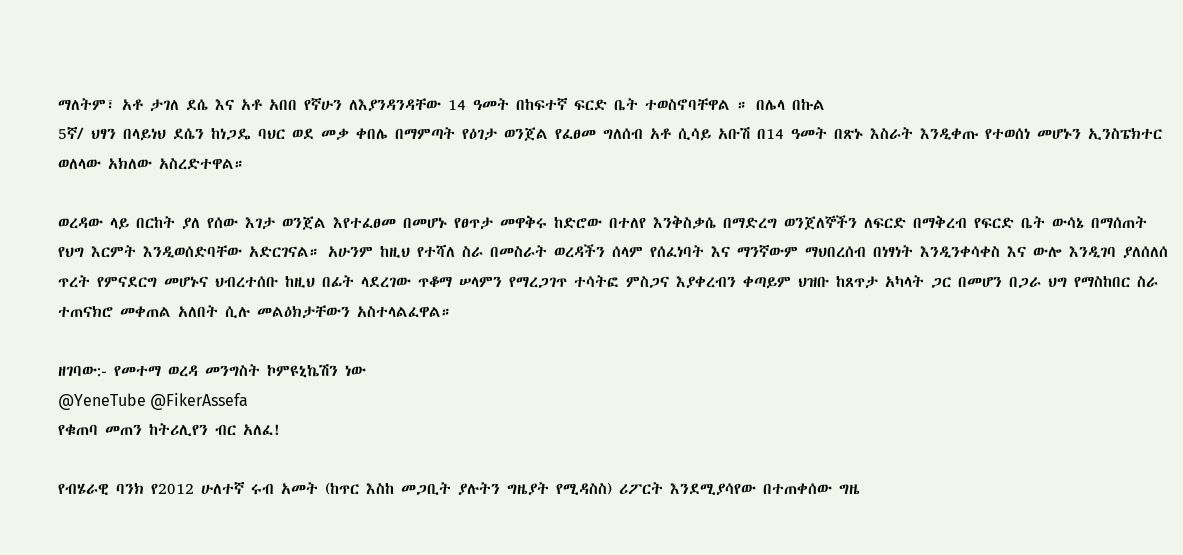ማለትም፣ አቶ ታገለ ደሴ እና አቶ አበበ የኛሁን ለእያንዳንዳቸው 14 ዓመት በከፍተኛ ፍርድ ቤት ተወስኖባቸዋል ። በሌላ በኩል
5ኛ/ ህፃን በላይነህ ደሴን ከነጋዴ ባህር ወደ መቃ ቀበሌ በማምጣት የዕገታ ወንጀል የፈፀመ ግለሰብ አቶ ሲሳይ አቡሽ በ14 ዓመት በጽኑ እስራት እንዲቀጡ የተወሰነ መሆኑን ኢንስፔክተር ወለላው አክለው አስረድተዋል።

ወረዳው ላይ በርከት ያለ የሰው እገታ ወንጀል እየተፈፀመ በመሆኑ የፀጥታ መዋቅሩ ከድሮው በተለየ እንቅስቃሴ በማድረግ ወንጀለኞችን ለፍርድ በማቅረብ የፍርድ ቤት ውሳኔ በማሰጠት የህግ እርምት እንዲወሰድባቸው አድርገናል። አሁንም ከዚህ የተሻለ ስራ በመስራት ወረዳችን ሰላም የሰፈነባት እና ማንኛውም ማህበረሰብ በነፃነት እንዲንቀሳቀስ እና ውሎ እንዲገባ ያለሰለሰ ጥረት የምናደርግ መሆኑና ህብረተሰቡ ከዚህ በፊት ላደረገው ጥቆማ ሠላምን የማረጋገጥ ተሳትፎ ምስጋና እያቀረብን ቀጣይም ህዝቡ ከጸጥታ አካላት ጋር በመሆን በጋራ ህግ የማስከበር ስራ ተጠናክሮ መቀጠል አለበት ሲሉ መልዕክታቸውን አስተላልፈዋል።

ዘገባው:- የመተማ ወረዳ መንግስት ኮምዩኒኬሽን ነው
@YeneTube @FikerAssefa
የቁጠባ መጠን ከትሪሊየን ብር አለፈ!

የብሄራዊ ባንክ የ2012 ሁለተኛ ሩብ አመት (ከጥር እስከ መጋቢት ያሉትን ግዜያት የሚዳስስ) ሪፖርት እንደሚያሳየው በተጠቀሰው ግዜ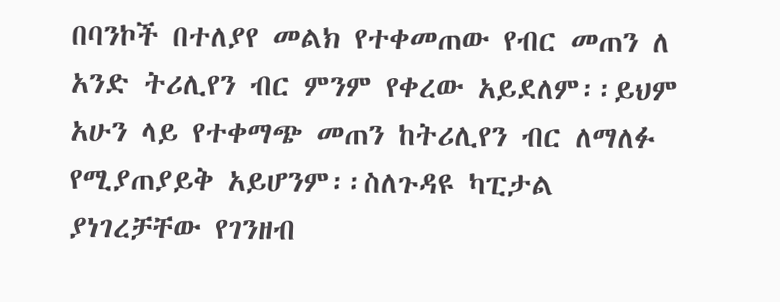በባንኮች በተለያየ መልክ የተቀመጠው የብር መጠን ለ አንድ ትሪሊየን ብር ምንም የቀረው አይደለም፡፡ይህም አሁን ላይ የተቀማጭ መጠን ከትሪሊየን ብር ለማለፉ የሚያጠያይቅ አይሆንም፡፡ስለጉዳዩ ካፒታል ያነገረቻቸው የገንዘብ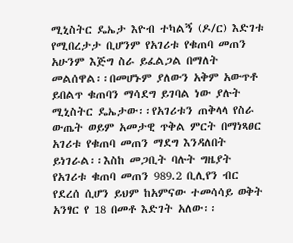ሚኒስትር ዴኤታ እዮብ ተካልኝ (ዶ/ር) እድገቱ የሚበረታታ ቢሆንም የአገሪቱ የቁጠባ መጠን አሁንም እጅግ ስራ ይፈልጋል በማለት መልሰዋል፡፡በመሆኑም ያለውን አቅም አውጥቶ ይበልጥ ቁጠባን ማሳደግ ይገባል ነው ያሉት ሚኒስትር ዴኤታው፡፡የአገሪቱን ጠቅላላ የስራ ውጤት ወይም አመታዊ ጥቅል ምርት በማነጻፀር አገሪቱ የቁጠባ መጠን ማደግ እንዳለበት ይነገራል፡፡እስከ መጋቢት ባሉት ግዜያት የአገሪቱ ቁጠባ መጠን 989.2 ቢሊየን ብር የደረሰ ሲሆን ይህም ከአምናው ተመሳሳይ ወቅት አንፃር የ 18 በመቶ እድገት አለው፡፡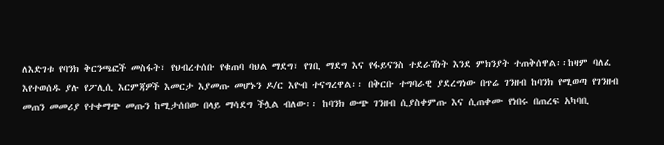ለእድገቱ የባንክ ቅርንጫፎች መስፋት፣ የህብረተሰቡ የቁጠባ ባህል ማደግ፣ የገቢ ማደግ እና የፋይናንስ ተደራሽነት እንደ ምክንያት ተጠቅሰዋል፡፡ከዛም ባለፈ እየተወሰዱ ያሉ የፖሊሲ እርምጃዎች እመርታ እያመጡ መሆኑን ዶ/ር እዮብ ተናግረዋል፡፡ በቅርቡ ተግባራዊ ያደረግነው በጥሬ ገንዘብ ከባንክ የሚወጣ የገንዘብ መጠን መመሪያ የተቀማጭ መጡን ከሚታሰበው በላይ ማሳደግ ችሏል ብለው፡፡ ከባንክ ውጭ ገንዘብ ሲያስቀምጡ እና ሲጠቀሙ የነበሩ በጠረፍ አካባቢ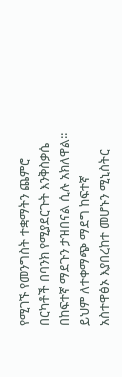የሚገኙ የመንግስት ተቋማትን ጨምሮ በርካቶች በባንክ የሚያደርጉት እንቅስቃሴ በከፍተኛ ማደጉን ታዝበናል ሲሉ አክለዋል፡፡ይህም ለተቀማጭ ማደግ ከፍተኛ አስተዋፅኦ እያበረከተ መሆኑን ሚኒስትር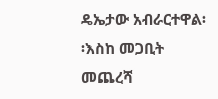ዴኤታው አብራርተዋል፡፡እስከ መጋቢት መጨረሻ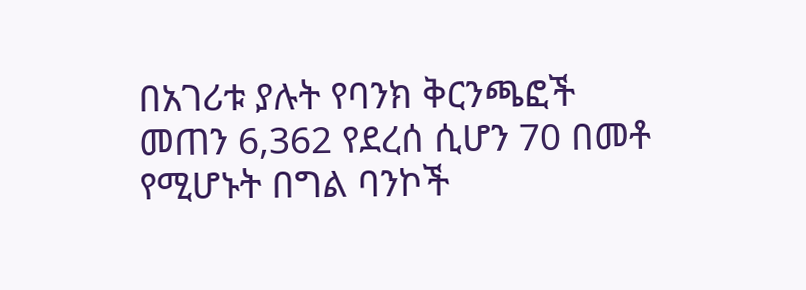በአገሪቱ ያሉት የባንክ ቅርንጫፎች መጠን 6,362 የደረሰ ሲሆን 70 በመቶ የሚሆኑት በግል ባንኮች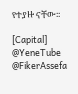የተያዙ ናቸው፡፡

[Capital]
@YeneTube @FikerAssefa